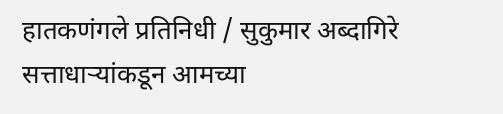हातकणंगले प्रतिनिधी / सुकुमार अब्दागिरे
सत्ताधाऱ्यांकडून आमच्या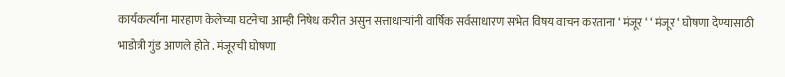कार्यकर्त्यांना मारहाण केलेच्या घटनेचा आम्ही निषेध करीत असुन सत्ताधाऱ्यांनी वार्षिक सर्वसाधारण सभेत विषय वाचन करताना ‘ मंजूर ‘ ‘ मंजूर ‘ घोषणा देण्यासाठी भाडोत्री गुंड आणले होते . मंजूरची घोषणा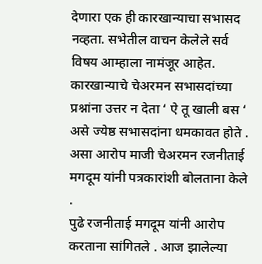देणारा एक ही कारखान्याचा सभासद नव्हता. सभेतील वाचन केलेले सर्व विषय आम्हाला नामंजूर आहेत. कारखान्याचे चेअरमन सभासदांच्या प्रश्नांना उत्तर न देता ‘ ऐ तू खाली बस ‘ असे ज्येष्ठ सभासदांना धमकावत होते . असा आरोप माजी चेअरमन रजनीताई मगदूम यांनी पत्रकारांशी बोलताना केले .
पुढे रजनीताई मगदूम यांनी आरोप करताना सांगितले . आज झालेल्या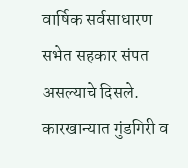वार्षिक सर्वसाधारण सभेत सहकार संपत असल्याचे दिसले. कारखान्यात गुंडगिरी व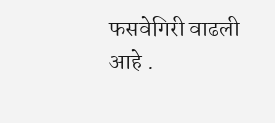फसवेगिरी वाढली आहे .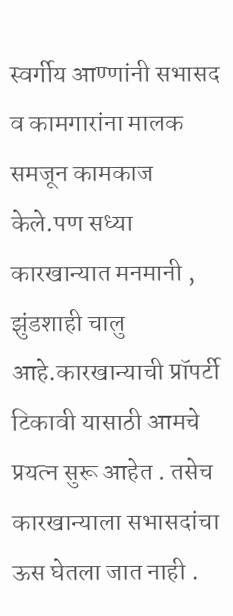स्वर्गीय आण्णांनी सभासद व कामगारांना मालक समजून कामकाज केले.पण सध्या कारखान्यात मनमानी , झुंडशाही चालु आहे.कारखान्याची प्रॉपर्टी टिकावी यासाठी आमचे प्रयत्न सुरू आहेत . तसेच कारखान्याला सभासदांचा ऊस घेतला जात नाही .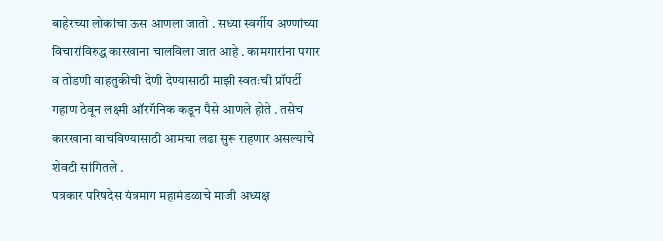बाहेरच्या लोकांचा ऊस आणला जातो . सध्या स्वर्गीय अण्णांच्या विचारांविरुद्ध कारखाना चालविला जात आहे . कामगारांना पगार व तोडणी वाहतुकीची देणी देण्यासाठी माझी स्वतःची प्रॉपर्टी गहाण ठेवून लक्ष्मी ऑरगॅनिक कडून पैसे आणले होते . तसेच कारखाना वाचविण्यासाठी आमचा लढा सुरू राहणार असल्याचे शेवटी सांगितले .
पत्रकार परिषदेस यंत्रमाग महामंडळाचे माजी अध्यक्ष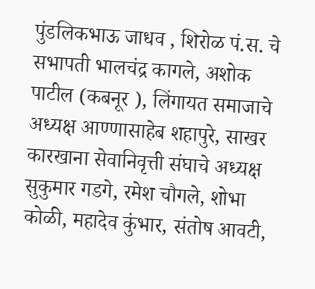पुंडलिकभाऊ जाधव , शिरोळ पं.स. चे सभापती भालचंद्र कागले, अशोक पाटील (कबनूर ), लिंगायत समाजाचे अध्यक्ष आण्णासाहेब शहापुरे, साखर कारखाना सेवानिवृत्ती संघाचे अध्यक्ष सुकुमार गडगे, रमेश चौगले, शोभा कोळी, महादेव कुंभार, संतोष आवटी,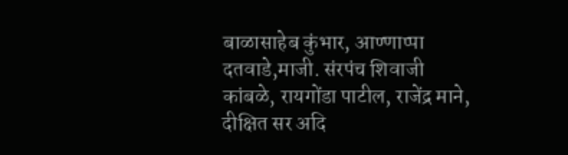बाळासाहेब कुंभार, आण्णाप्पा दतवाडे,माजी. संरपंच शिवाजी कांबळे, रायगोंडा पाटील, राजेंद्र माने, दीक्षित सर अदि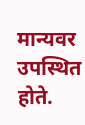मान्यवर उपस्थित होते.